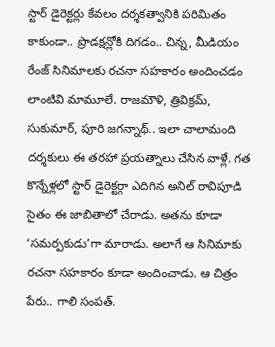స్టార్ డైరెక్టర్లు కేవలం దర్శకత్వానికి పరిమితం కాకుండా.. ప్రొడక్షన్లోకి దిగడం.. చిన్న, మీడియం రేంజ్ సినిమాలకు రచనా సహకారం అందించడం లాంటివి మామూలే. రాజమౌళి, త్రివిక్రమ్, సుకుమార్, పూరి జగన్నాథ్.. ఇలా చాలామంది దర్శకులు ఈ తరహా ప్రయత్నాలు చేసిన వాళ్లే. గత కొన్నేళ్లలో స్టార్ డైరెక్టర్గా ఎదిగిన అనిల్ రావిపూడి సైతం ఈ జాబితాలో చేరాడు. అతను కూడా ‘సమర్పకుడు’గా మారాడు. అలాగే ఆ సినిమాకు రచనా సహకారం కూడా అందించాడు. ఆ చిత్రం పేరు.. గాలి సంపత్.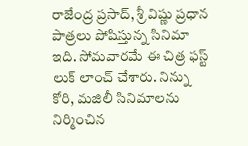రాజేంద్ర ప్రసాద్, శ్రీ విష్ణు ప్రధాన పాత్రలు పోషిస్తున్న సినిమా ఇది. సోమవారమే ఈ చిత్ర ఫస్ట్ లుక్ లాంచ్ చేశారు. నిన్ను కోరి, మజిలీ సినిమాలను నిర్మించిన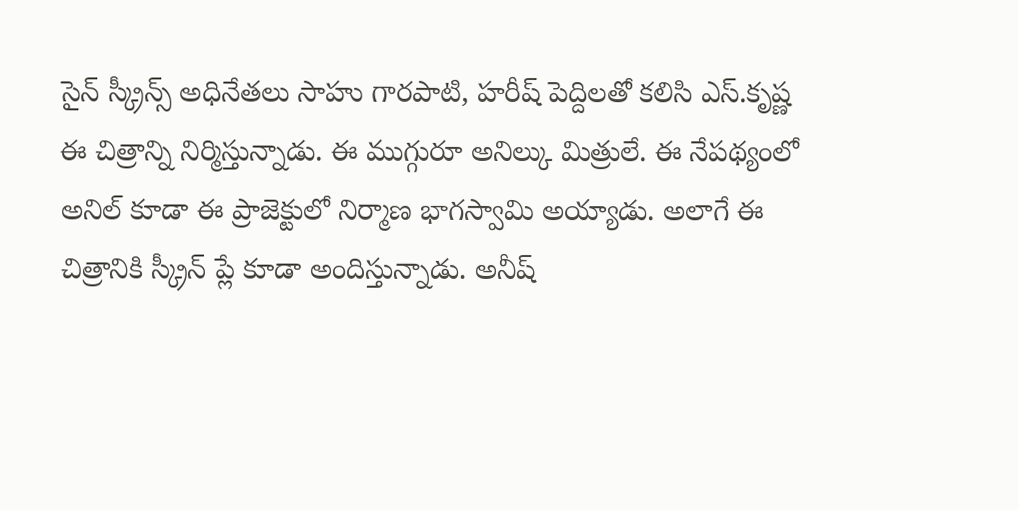సైన్ స్క్రీన్స్ అధినేతలు సాహు గారపాటి, హరీష్ పెద్దిలతో కలిసి ఎస్.కృష్ణ ఈ చిత్రాన్ని నిర్మిస్తున్నాడు. ఈ ముగ్గురూ అనిల్కు మిత్రులే. ఈ నేపథ్యంలో అనిల్ కూడా ఈ ప్రాజెక్టులో నిర్మాణ భాగస్వామి అయ్యాడు. అలాగే ఈ చిత్రానికి స్క్రీన్ ప్లే కూడా అందిస్తున్నాడు. అనీష్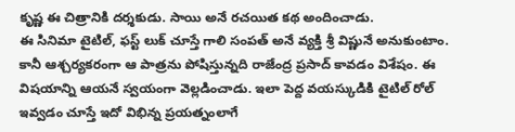కృష్ణ ఈ చిత్రానికి దర్శకుడు. సాయి అనే రచయిత కథ అందించాడు.
ఈ సినిమా టైటిల్, ఫస్ట్ లుక్ చూస్తే గాలి సంపత్ అనే వ్యక్తి శ్రీ విష్ణునే అనుకుంటాం. కానీ ఆశ్చర్యకరంగా ఆ పాత్రను పోషిస్తున్నది రాజేంద్ర ప్రసాద్ కావడం విశేషం. ఈ విషయాన్ని ఆయనే స్వయంగా వెల్లడించాడు. ఇలా పెద్ద వయస్కుడికి టైటిల్ రోల్ ఇవ్వడం చూస్తే ఇదో విభిన్న ప్రయత్నంలాగే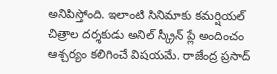అనిపిస్తోంది. ఇలాంటి సినిమాకు కమర్షియల్ చిత్రాల దర్శకుడు అనిల్ స్క్రీన్ ప్లే అందించం ఆశ్చర్యం కలిగించే విషయమే. రాజేంద్ర ప్రసాద్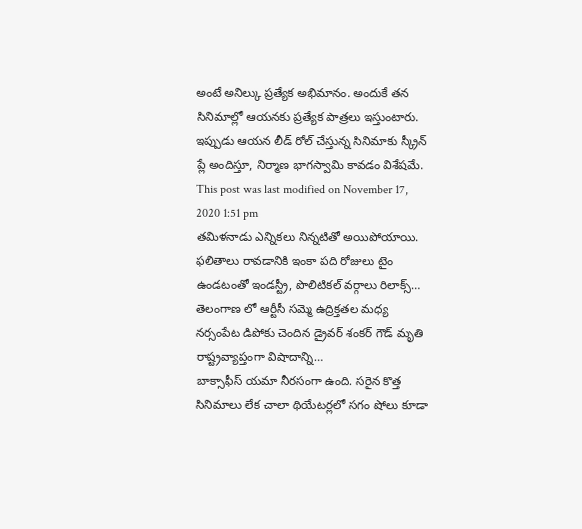అంటే అనిల్కు ప్రత్యేక అభిమానం. అందుకే తన సినిమాల్లో ఆయనకు ప్రత్యేక పాత్రలు ఇస్తుంటారు. ఇప్పుడు ఆయన లీడ్ రోల్ చేస్తున్న సినిమాకు స్క్రీన్ ప్లే అందిస్తూ, నిర్మాణ భాగస్వామి కావడం విశేషమే.
This post was last modified on November 17, 2020 1:51 pm
తమిళనాడు ఎన్నికలు నిన్నటితో అయిపోయాయి. ఫలితాలు రావడానికి ఇంకా పది రోజులు టైం ఉండటంతో ఇండస్ట్రీ, పొలిటికల్ వర్గాలు రిలాక్స్…
తెలంగాణ లో ఆర్టీసీ సమ్మె ఉద్రిక్తతల మధ్య నర్సంపేట డిపోకు చెందిన డ్రైవర్ శంకర్ గౌడ్ మృతి రాష్ట్రవ్యాప్తంగా విషాదాన్ని…
బాక్సాఫీస్ యమా నీరసంగా ఉంది. సరైన కొత్త సినిమాలు లేక చాలా థియేటర్లలో సగం షోలు కూడా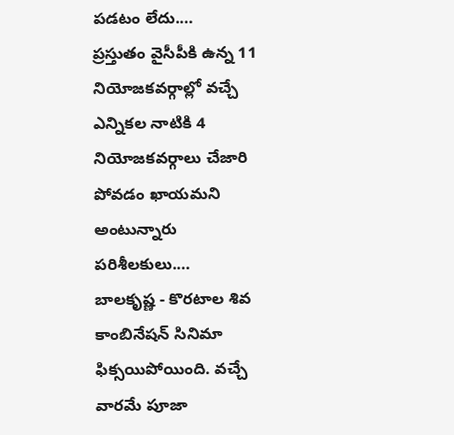పడటం లేదు.…
ప్రస్తుతం వైసీపీకి ఉన్న 11 నియోజకవర్గాల్లో వచ్చే ఎన్నికల నాటికి 4 నియోజకవర్గాలు చేజారి పోవడం ఖాయమని అంటున్నారు పరిశీలకులు.…
బాలకృష్ణ - కొరటాల శివ కాంబినేషన్ సినిమా ఫిక్సయిపోయింది. వచ్చే వారమే పూజా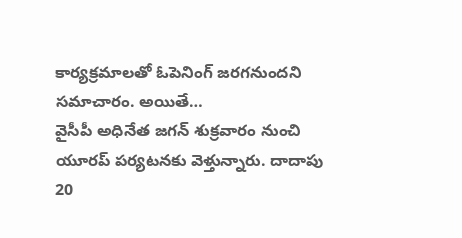కార్యక్రమాలతో ఓపెనింగ్ జరగనుందని సమాచారం. అయితే…
వైసీపీ అధినేత జగన్ శుక్రవారం నుంచి యూరప్ పర్యటనకు వెళ్తున్నారు. దాదాపు 20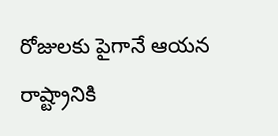రోజులకు పైగానే ఆయన రాష్ట్రానికి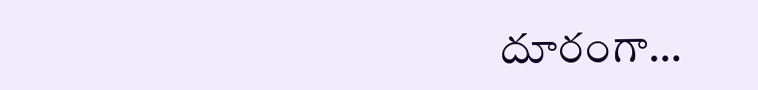దూరంగా…